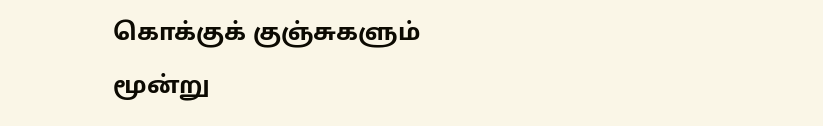கொக்குக் குஞ்சுகளும் மூன்று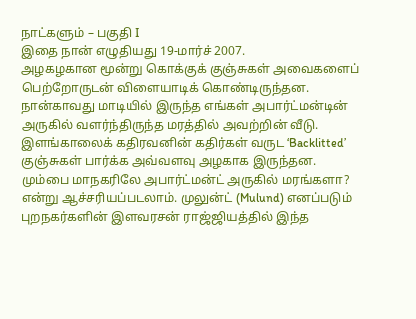நாட்களும் – பகுதி I
இதை நான் எழுதியது 19-மார்ச் 2007.
அழகழகான மூன்று கொக்குக் குஞ்சுகள் அவைகளைப் பெற்றோருடன் விளையாடிக் கொண்டிருந்தன. நான்காவது மாடியில் இருந்த எங்கள் அபார்ட்மன்டின் அருகில் வளர்ந்திருந்த மரத்தில் அவற்றின் வீடு. இளங்காலைக் கதிரவனின் கதிர்கள் வருட ‘Backlitted’ குஞ்சுகள் பார்க்க அவ்வளவு அழகாக இருந்தன. மும்பை மாநகரிலே அபார்ட்மன்ட் அருகில் மரங்களா? என்று ஆச்சரியப்படலாம். முலுன்ட் (Mulund) எனப்படும் புறநகர்களின் இளவரசன் ராஜ்ஜியத்தில் இந்த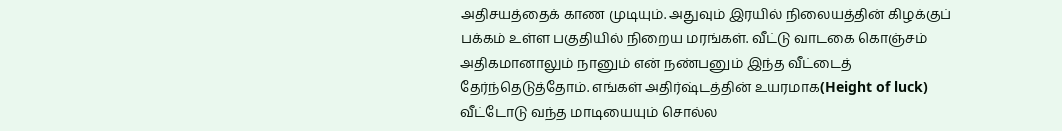அதிசயத்தைக் காண முடியும். அதுவும் இரயில் நிலையத்தின் கிழக்குப் பக்கம் உள்ள பகுதியில் நிறைய மரங்கள். வீட்டு வாடகை கொஞ்சம் அதிகமானாலும் நானும் என் நண்பனும் இந்த வீட்டைத் தேர்ந்தெடுத்தோம். எங்கள் அதிர்ஷ்டத்தின் உயரமாக(Height of luck) வீட்டோடு வந்த மாடியையும் சொல்ல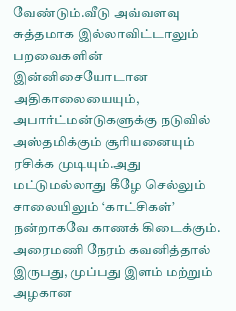வேண்டும்.வீடு அவ்வளவு சுத்தமாக இல்லாவிட்டாலும் பறவைகளின் இன்னிசையோடான அதிகாலையையும், அபார்ட்மன்டுகளுக்கு நடுவில் அஸ்தமிக்கும் சூரியனையும் ரசிக்க முடியும்.அது மட்டுமல்லாது கீழே செல்லும் சாலையிலும் ‘காட்சிகள்’ நன்றாகவே காணக் கிடைக்கும். அரைமணி நேரம் கவனித்தால் இருபது, முப்பது இளம் மற்றும் அழகான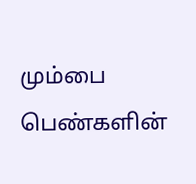மும்பை பெண்களின்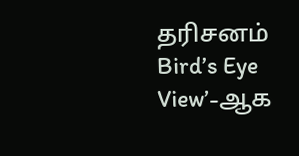தரிசனம் Bird’s Eye View’-ஆக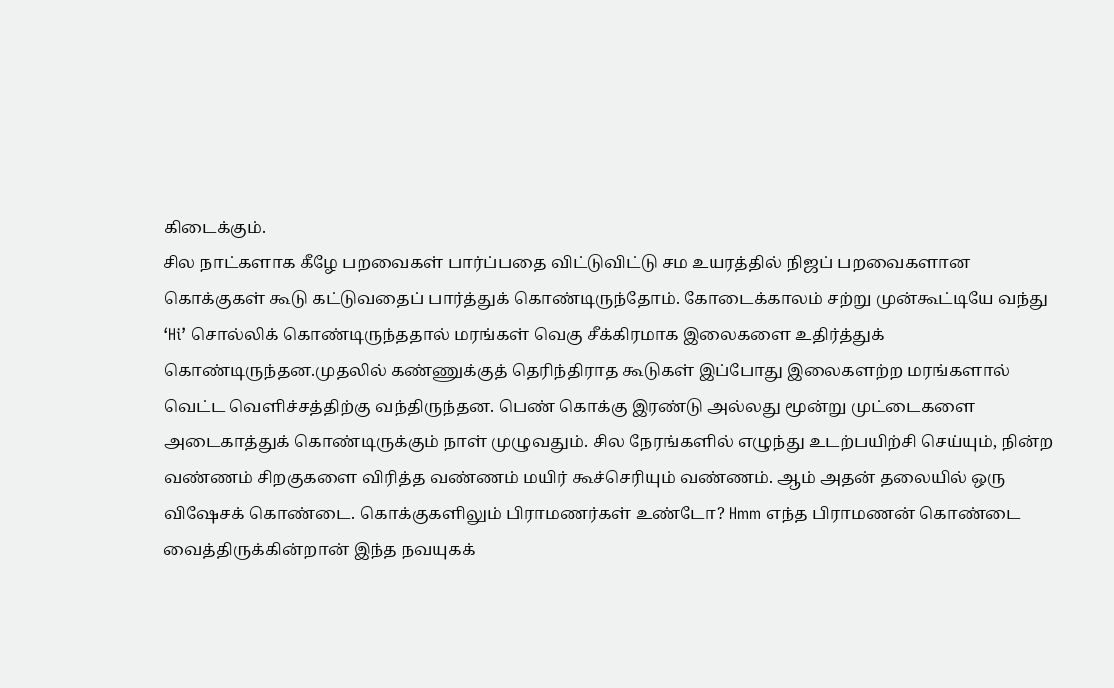கிடைக்கும்.
சில நாட்களாக கீழே பறவைகள் பார்ப்பதை விட்டுவிட்டு சம உயரத்தில் நிஜப் பறவைகளான கொக்குகள் கூடு கட்டுவதைப் பார்த்துக் கொண்டிருந்தோம். கோடைக்காலம் சற்று முன்கூட்டியே வந்து ‘Hi’ சொல்லிக் கொண்டிருந்ததால் மரங்கள் வெகு சீக்கிரமாக இலைகளை உதிர்த்துக் கொண்டிருந்தன.முதலில் கண்ணுக்குத் தெரிந்திராத கூடுகள் இப்போது இலைகளற்ற மரங்களால் வெட்ட வெளிச்சத்திற்கு வந்திருந்தன. பெண் கொக்கு இரண்டு அல்லது மூன்று முட்டைகளை அடைகாத்துக் கொண்டிருக்கும் நாள் முழுவதும். சில நேரங்களில் எழுந்து உடற்பயிற்சி செய்யும், நின்ற வண்ணம் சிறகுகளை விரித்த வண்ணம் மயிர் கூச்செரியும் வண்ணம். ஆம் அதன் தலையில் ஒரு விஷேசக் கொண்டை. கொக்குகளிலும் பிராமணர்கள் உண்டோ? Hmm எந்த பிராமணன் கொண்டை வைத்திருக்கின்றான் இந்த நவயுகக்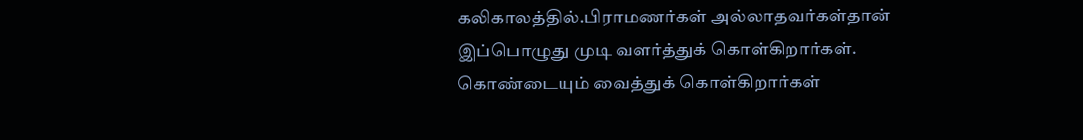கலிகாலத்தில்.பிராமணர்கள் அல்லாதவர்கள்தான் இப்பொழுது முடி வளர்த்துக் கொள்கிறார்கள். கொண்டையும் வைத்துக் கொள்கிறார்கள்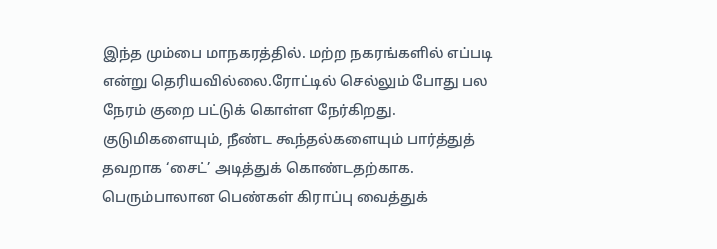இந்த மும்பை மாநகரத்தில். மற்ற நகரங்களில் எப்படி என்று தெரியவில்லை.ரோட்டில் செல்லும் போது பல நேரம் குறை பட்டுக் கொள்ள நேர்கிறது. குடுமிகளையும், நீண்ட கூந்தல்களையும் பார்த்துத் தவறாக ‘சைட்’ அடித்துக் கொண்டதற்காக. பெரும்பாலான பெண்கள் கிராப்பு வைத்துக்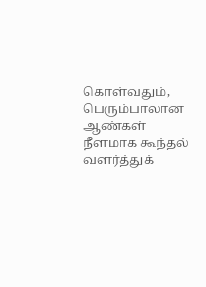கொள்வதும், பெரும்பாலான ஆண்கள் நீளமாக கூந்தல் வளர்த்துக்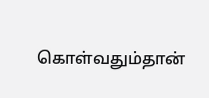கொள்வதும்தான்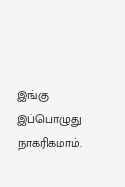இங்கு இப்பொழுது நாகரிகமாம்.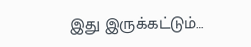இது இருக்கட்டும்…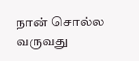நான் சொல்ல வருவது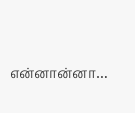என்னான்னா…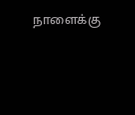நாளைக்கு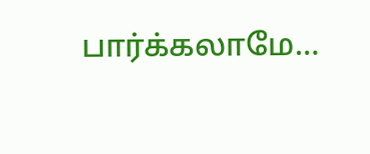பார்க்கலாமே…